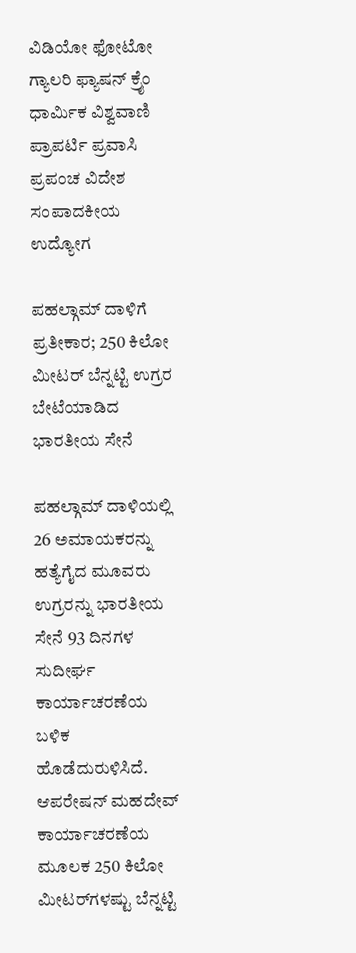ವಿಡಿಯೋ ಫೋಟೋ ಗ್ಯಾಲರಿ ಫ್ಯಾಷನ್ ಕ್ರೈಂ ಧಾರ್ಮಿಕ ವಿಶ್ವವಾಣಿ ಪ್ರಾಪರ್ಟಿ ಪ್ರವಾಸಿ ಪ್ರಪಂಚ ವಿದೇಶ ಸಂಪಾದಕೀಯ ಉದ್ಯೋಗ

ಪಹಲ್ಗಾಮ್‌ ದಾಳಿಗೆ ಪ್ರತೀಕಾರ; 250 ಕಿಲೋ ಮೀಟರ್ ಬೆನ್ನಟ್ಟಿ ಉಗ್ರರ ಬೇಟೆಯಾಡಿದ ಭಾರತೀಯ ಸೇನೆ

ಪಹಲ್ಗಾಮ್ ದಾಳಿಯಲ್ಲಿ 26 ಅಮಾಯಕರನ್ನು ಹತ್ಯೆಗೈದ ಮೂವರು ಉಗ್ರರನ್ನು ಭಾರತೀಯ ಸೇನೆ 93 ದಿನಗಳ ಸುದೀರ್ಘ ಕಾರ್ಯಾಚರಣೆಯ ಬಳಿಕ ಹೊಡೆದುರುಳಿಸಿದೆ. ಆಪರೇಷನ್ ಮಹದೇವ್ ಕಾರ್ಯಾಚರಣೆಯ ಮೂಲಕ 250 ಕಿಲೋ ಮೀಟರ್‌ಗಳಷ್ಟು ಬೆನ್ನಟ್ಟಿ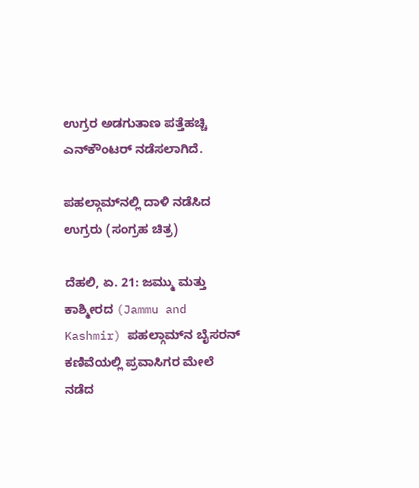ಉಗ್ರರ ಅಡಗುತಾಣ ಪತ್ತೆಹಚ್ಚಿ ಎನ್‌ಕೌಂಟರ್ ನಡೆಸಲಾಗಿದೆ.

ಪಹಲ್ಗಾಮ್‌ನಲ್ಲಿ ದಾಳಿ ನಡೆಸಿದ ಉಗ್ರರು (ಸಂಗ್ರಹ ಚಿತ್ರ)

ದೆಹಲಿ, ಏ. 21: ಜಮ್ಮು ಮತ್ತು ಕಾಶ್ಮೀರದ (Jammu and Kashmir) ಪಹಲ್ಗಾಮ್‌ನ ಬೈಸರನ್‌ ಕಣಿವೆಯಲ್ಲಿ ಪ್ರವಾಸಿಗರ ಮೇಲೆ ನಡೆದ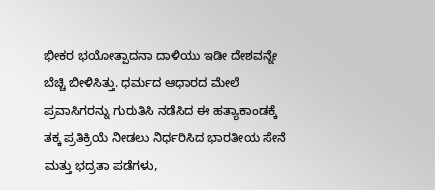ಭೀಕರ ಭಯೋತ್ಪಾದನಾ ದಾಳಿಯು ಇಡೀ ದೇಶವನ್ನೇ ಬೆಚ್ಚಿ ಬೀಳಿಸಿತ್ತು. ಧರ್ಮದ ಆಧಾರದ ಮೇಲೆ ಪ್ರವಾಸಿಗರನ್ನು ಗುರುತಿಸಿ ನಡೆಸಿದ ಈ ಹತ್ಯಾಕಾಂಡಕ್ಕೆ ತಕ್ಕ ಪ್ರತಿಕ್ರಿಯೆ ನೀಡಲು ನಿರ್ಧರಿಸಿದ ಭಾರತೀಯ ಸೇನೆ ಮತ್ತು ಭದ್ರತಾ ಪಡೆಗಳು,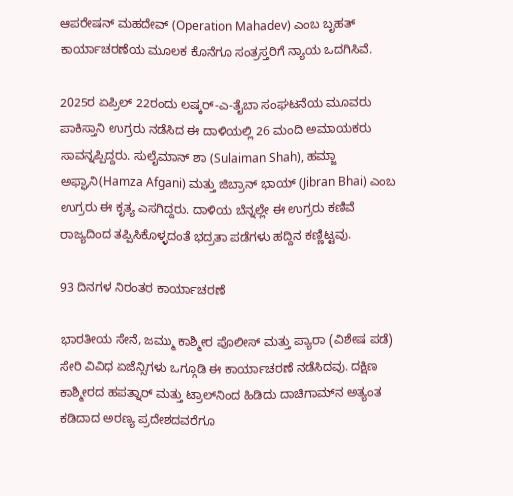ಆಪರೇಷನ್ ಮಹದೇವ್ (Operation Mahadev) ಎಂಬ ಬೃಹತ್ ಕಾರ್ಯಾಚರಣೆಯ ಮೂಲಕ ಕೊನೆಗೂ ಸಂತ್ರಸ್ತರಿಗೆ ನ್ಯಾಯ ಒದಗಿಸಿವೆ.

2025ರ ಏಪ್ರಿಲ್ 22ರಂದು ಲಷ್ಕರ್-ಎ-ತೈಬಾ ಸಂಘಟನೆಯ ಮೂವರು ಪಾಕಿಸ್ತಾನಿ ಉಗ್ರರು ನಡೆಸಿದ ಈ ದಾಳಿಯಲ್ಲಿ 26 ಮಂದಿ ಅಮಾಯಕರು ಸಾವನ್ನಪ್ಪಿದ್ದರು. ಸುಲೈಮಾನ್ ಶಾ (Sulaiman Shah), ಹಮ್ಜಾ ಅಫ್ಘಾನಿ(Hamza Afgani) ಮತ್ತು ಜಿಬ್ರಾನ್ ಭಾಯ್ (Jibran Bhai) ಎಂಬ ಉಗ್ರರು ಈ ಕೃತ್ಯ ಎಸಗಿದ್ದರು. ದಾಳಿಯ ಬೆನ್ನಲ್ಲೇ ಈ ಉಗ್ರರು ಕಣಿವೆ ರಾಜ್ಯದಿಂದ ತಪ್ಪಿಸಿಕೊಳ್ಳದಂತೆ ಭದ್ರತಾ ಪಡೆಗಳು ಹದ್ದಿನ ಕಣ್ಣಿಟ್ಟವು.

93 ದಿನಗಳ ನಿರಂತರ ಕಾರ್ಯಾಚರಣೆ

ಭಾರತೀಯ ಸೇನೆ, ಜಮ್ಮು ಕಾಶ್ಮೀರ ಪೊಲೀಸ್ ಮತ್ತು ಪ್ಯಾರಾ (ವಿಶೇಷ ಪಡೆ) ಸೇರಿ ವಿವಿಧ ಏಜೆನ್ಸಿಗಳು ಒಗ್ಗೂಡಿ ಈ ಕಾರ್ಯಾಚರಣೆ ನಡೆಸಿದವು. ದಕ್ಷಿಣ ಕಾಶ್ಮೀರದ ಹಪತ್ನಾರ್ ಮತ್ತು ಟ್ರಾಲ್‌ನಿಂದ ಹಿಡಿದು ದಾಚಿಗಾಮ್‌ನ ಅತ್ಯಂತ ಕಡಿದಾದ ಅರಣ್ಯ ಪ್ರದೇಶದವರೆಗೂ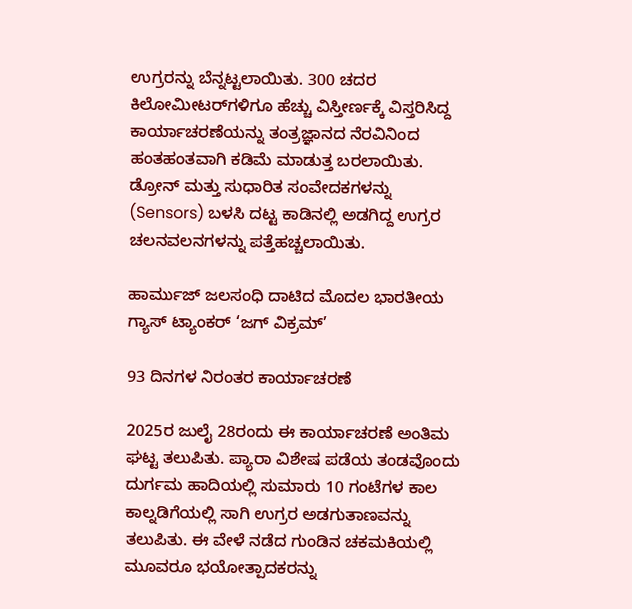ಉಗ್ರರನ್ನು ಬೆನ್ನಟ್ಟಲಾಯಿತು. 300 ಚದರ ಕಿಲೋಮೀಟರ್‌ಗಳಿಗೂ ಹೆಚ್ಚು ವಿಸ್ತೀರ್ಣಕ್ಕೆ ವಿಸ್ತರಿಸಿದ್ದ ಕಾರ್ಯಾಚರಣೆಯನ್ನು ತಂತ್ರಜ್ಞಾನದ ನೆರವಿನಿಂದ ಹಂತಹಂತವಾಗಿ ಕಡಿಮೆ ಮಾಡುತ್ತ ಬರಲಾಯಿತು. ಡ್ರೋನ್ ಮತ್ತು ಸುಧಾರಿತ ಸಂವೇದಕಗಳನ್ನು (Sensors) ಬಳಸಿ ದಟ್ಟ ಕಾಡಿನಲ್ಲಿ ಅಡಗಿದ್ದ ಉಗ್ರರ ಚಲನವಲನಗಳನ್ನು ಪತ್ತೆಹಚ್ಚಲಾಯಿತು.

ಹಾರ್ಮುಜ್ ಜಲಸಂಧಿ ದಾಟಿದ ಮೊದಲ ಭಾರತೀಯ ಗ್ಯಾಸ್ ಟ್ಯಾಂಕರ್ ‘ಜಗ್ ವಿಕ್ರಮ್’

93 ದಿನಗಳ ನಿರಂತರ ಕಾರ್ಯಾಚರಣೆ

2025ರ ಜುಲೈ 28ರಂದು ಈ ಕಾರ್ಯಾಚರಣೆ ಅಂತಿಮ ಘಟ್ಟ ತಲುಪಿತು. ಪ್ಯಾರಾ ವಿಶೇಷ ಪಡೆಯ ತಂಡವೊಂದು ದುರ್ಗಮ ಹಾದಿಯಲ್ಲಿ ಸುಮಾರು 10 ಗಂಟೆಗಳ ಕಾಲ ಕಾಲ್ನಡಿಗೆಯಲ್ಲಿ ಸಾಗಿ ಉಗ್ರರ ಅಡಗುತಾಣವನ್ನು ತಲುಪಿತು. ಈ ವೇಳೆ ನಡೆದ ಗುಂಡಿನ ಚಕಮಕಿಯಲ್ಲಿ ಮೂವರೂ ಭಯೋತ್ಪಾದಕರನ್ನು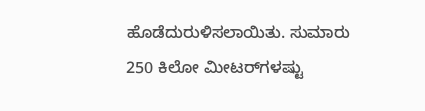ಹೊಡೆದುರುಳಿಸಲಾಯಿತು. ಸುಮಾರು 250 ಕಿಲೋ ಮೀಟರ್‌ಗಳಷ್ಟು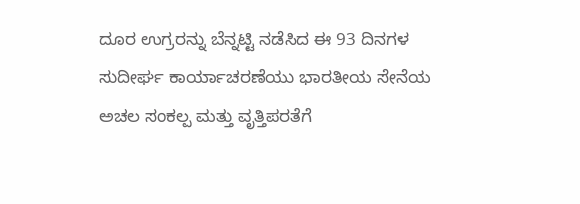ದೂರ ಉಗ್ರರನ್ನು ಬೆನ್ನಟ್ಟಿ ನಡೆಸಿದ ಈ 93 ದಿನಗಳ ಸುದೀರ್ಘ ಕಾರ್ಯಾಚರಣೆಯು ಭಾರತೀಯ ಸೇನೆಯ ಅಚಲ ಸಂಕಲ್ಪ ಮತ್ತು ವೃತ್ತಿಪರತೆಗೆ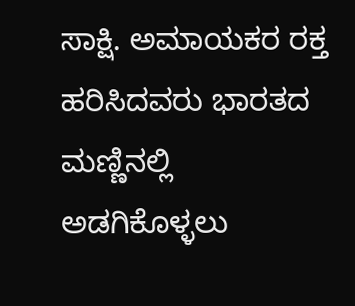ಸಾಕ್ಷಿ. ಅಮಾಯಕರ ರಕ್ತ ಹರಿಸಿದವರು ಭಾರತದ ಮಣ್ಣಿನಲ್ಲಿ ಅಡಗಿಕೊಳ್ಳಲು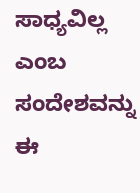ಸಾಧ್ಯವಿಲ್ಲ ಎಂಬ ಸಂದೇಶವನ್ನು ಈ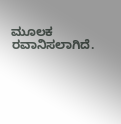ಮೂಲಕ ರವಾನಿಸಲಾಗಿದೆ.